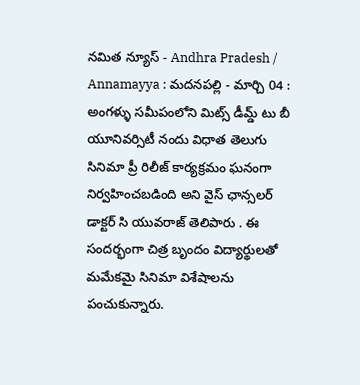నమిత న్యూస్ - Andhra Pradesh / Annamayya : మదనపల్లి - మార్చి 04 : అంగళ్ళు సమీపంలోని మిట్స్ డీమ్డ్ టు బీ యూనివర్సిటీ నందు విధాత తెలుగు సినిమా ప్రీ రిలీజ్ కార్యక్రమం ఘనంగా నిర్వహించబడింది అని వైస్ ఛాన్సలర్ డాక్టర్ సి యువరాజ్ తెలిపారు . ఈ సందర్భంగా చిత్ర బృందం విద్యార్థులతో మమేకమై సినిమా విశేషాలను పంచుకున్నారు.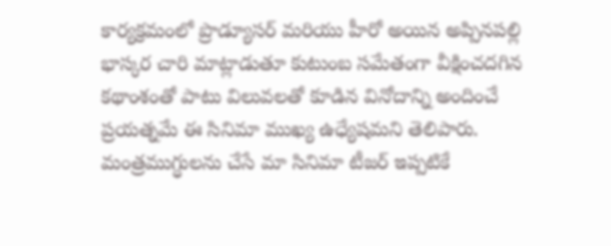కార్యక్రమంలో ప్రొడ్యూసర్ మరియు హీరో అయిన అప్పినపల్లి భాస్కర చారి మాట్లాడుతూ కుటుంబ సమేతంగా వీక్షించదగిన కథాంశంతో పాటు విలువలతో కూడిన వినోదాన్ని అందించే ప్రయత్నమే ఈ సినిమా ముఖ్య ఉధ్యేషమని తెలిపారు. మంత్రముగ్ధులను చేసే మా సినిమా టీజర్ ఇప్పటికే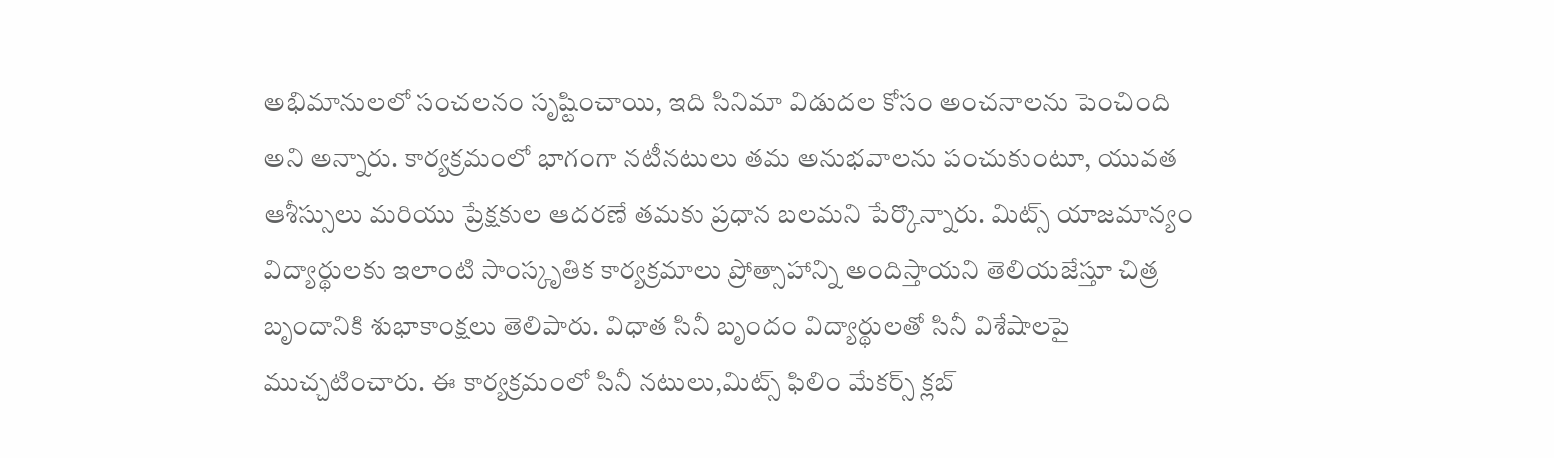అభిమానులలో సంచలనం సృష్టించాయి, ఇది సినిమా విడుదల కోసం అంచనాలను పెంచింది అని అన్నారు. కార్యక్రమంలో భాగంగా నటీనటులు తమ అనుభవాలను పంచుకుంటూ, యువత ఆశీస్సులు మరియు ప్రేక్షకుల ఆదరణే తమకు ప్రధాన బలమని పేర్కొన్నారు. మిట్స్ యాజమాన్యం విద్యార్థులకు ఇలాంటి సాంస్కృతిక కార్యక్రమాలు ప్రోత్సాహాన్ని అందిస్తాయని తెలియజేస్తూ చిత్ర బృందానికి శుభాకాంక్షలు తెలిపారు. విధాత సినీ బృందం విద్యార్థులతో సినీ విశేషాలపై ముచ్చటించారు. ఈ కార్యక్రమంలో సినీ నటులు,మిట్స్ ఫిలిం మేకర్స్ క్లబ్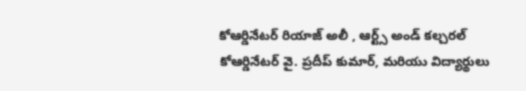కోఆర్డినేటర్ రియాజ్ అలీ , ఆర్ట్స్ అండ్ కల్చరల్ కోఆర్డినేటర్ వై. ప్రదీప్ కుమార్, మరియు విద్యార్థులు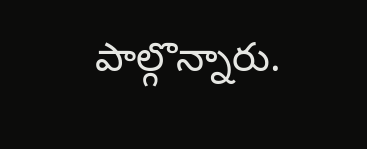పాల్గొన్నారు.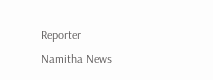Reporter
Namitha News